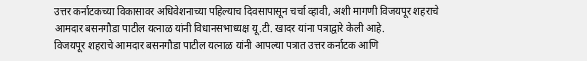उत्तर कर्नाटकच्या विकासावर अधिवेशनाच्या पहिल्याच दिवसापासून चर्चा व्हावी, अशी मागणी विजयपूर शहराचे आमदार बसनगौडा पाटील यत्नाळ यांनी विधानसभाध्यक्ष यू.टी. खादर यांना पत्राद्वारे केली आहे.
विजयपूर शहराचे आमदार बसनगौडा पाटील यत्नाळ यांनी आपल्या पत्रात उत्तर कर्नाटक आणि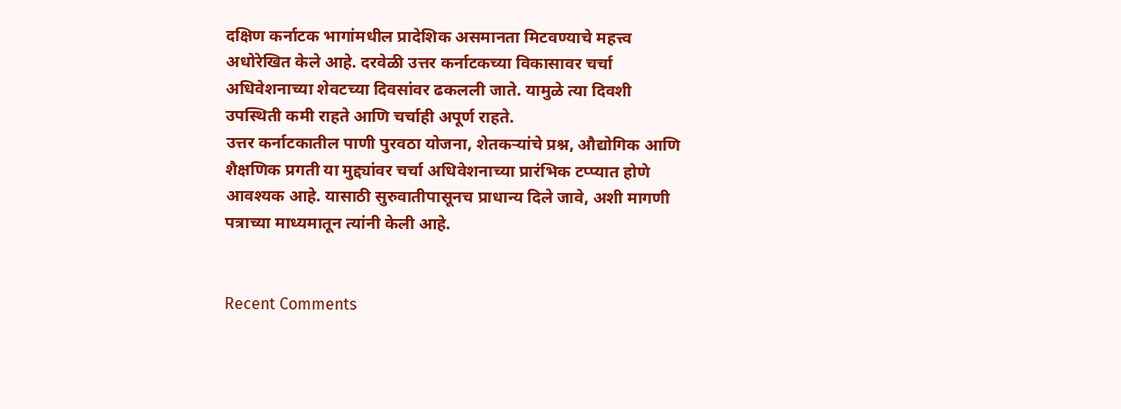दक्षिण कर्नाटक भागांमधील प्रादेशिक असमानता मिटवण्याचे महत्त्व अधोरेखित केले आहे. दरवेळी उत्तर कर्नाटकच्या विकासावर चर्चा अधिवेशनाच्या शेवटच्या दिवसांवर ढकलली जाते. यामुळे त्या दिवशी उपस्थिती कमी राहते आणि चर्चाही अपूर्ण राहते.
उत्तर कर्नाटकातील पाणी पुरवठा योजना, शेतकऱ्यांचे प्रश्न, औद्योगिक आणि शैक्षणिक प्रगती या मुद्द्यांवर चर्चा अधिवेशनाच्या प्रारंभिक टप्प्यात होणे आवश्यक आहे. यासाठी सुरुवातीपासूनच प्राधान्य दिले जावे, अशी मागणी पत्राच्या माध्यमातून त्यांनी केली आहे.


Recent Comments